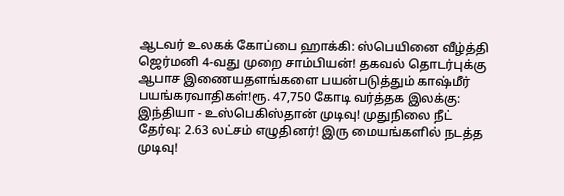ஆடவர் உலகக் கோப்பை ஹாக்கி: ஸ்பெயினை வீழ்த்தி ஜெர்மனி 4-வது முறை சாம்பியன்! தகவல் தொடர்புக்கு ஆபாச இணையதளங்களை பயன்படுத்தும் காஷ்மீர் பயங்கரவாதிகள்!ரூ. 47,750 கோடி வர்த்தக இலக்கு: இந்தியா - உஸ்பெகிஸ்தான் முடிவு! முதுநிலை நீட் தேர்வு: 2.63 லட்சம் எழுதினர்! இரு மையங்களில் நடத்த முடிவு!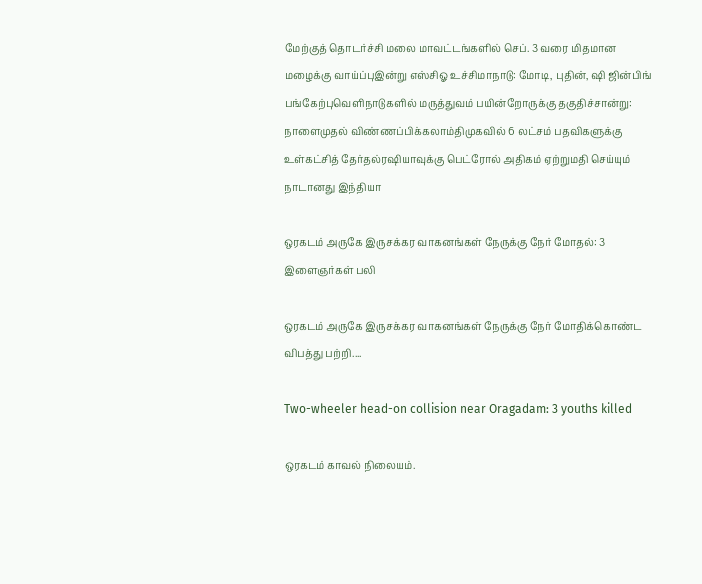மேற்குத் தொடர்ச்சி மலை மாவட்டங்களில் செப். 3 வரை மிதமான மழைக்கு வாய்ப்புஇன்று எஸ்சிஓ உச்சிமாநாடு: மோடி, புதின், ஷி ஜின்பிங் பங்கேற்புவெளிநாடுகளில் மருத்துவம் பயின்றோருக்கு தகுதிச்சான்று: நாளைமுதல் விண்ணப்பிக்கலாம்திமுகவில் 6 லட்சம் பதவிகளுக்கு உள்கட்சித் தேர்தல்ரஷியாவுக்கு பெட்ரோல் அதிகம் ஏற்றுமதி செய்யும் நாடானது இந்தியா

ஒரகடம் அருகே இருசக்கர வாகனங்கள் நேருக்கு நேர் மோதல்: 3 இளைஞர்கள் பலி

ஒரகடம் அருகே இருசக்கர வாகனங்கள் நேருக்கு நேர் மோதிக்கொண்ட விபத்து பற்றி....

Two-wheeler head-on collision near Oragadam: 3 youths killed

ஒரகடம் காவல் நிலையம்.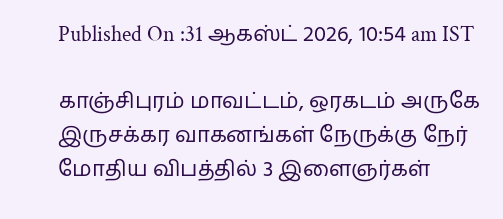Published On :31 ஆகஸ்ட் 2026, 10:54 am IST

காஞ்சிபுரம் மாவட்டம், ஒரகடம் அருகே இருசக்கர வாகனங்கள் நேருக்கு நேர் மோதிய விபத்தில் 3 இளைஞர்கள்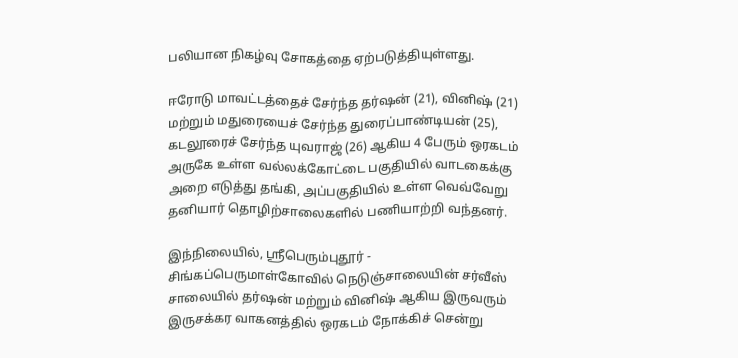பலியான நிகழ்வு சோகத்தை ஏற்படுத்தியுள்ளது.

ஈரோடு மாவட்டத்தைச் சேர்ந்த தர்ஷன் (21), வினிஷ் (21) மற்றும் மதுரையைச் சேர்ந்த துரைப்பாண்டியன் (25), கடலூரைச் சேர்ந்த யுவராஜ் (26) ஆகிய 4 பேரும் ஒரகடம் அருகே உள்ள வல்லக்கோட்டை பகுதியில் வாடகைக்கு அறை எடுத்து தங்கி, அப்பகுதியில் உள்ள வெவ்வேறு தனியார் தொழிற்சாலைகளில் பணியாற்றி வந்தனர்.

இந்நிலையில், ஸ்ரீபெரும்புதூர் - சிங்கப்பெருமாள்கோவில் நெடுஞ்சாலையின் சர்வீஸ் சாலையில் தர்ஷன் மற்றும் வினிஷ் ஆகிய இருவரும் இருசக்கர வாகனத்தில் ஒரகடம் நோக்கிச் சென்று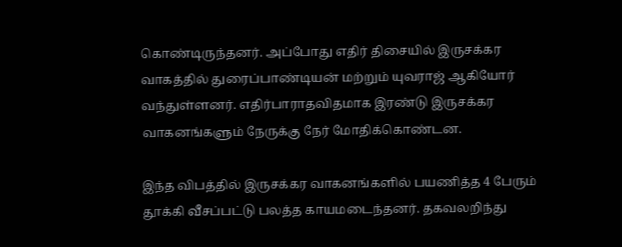கொண்டிருந்தனர். அப்போது எதிர் திசையில் இருசக்கர வாகத்தில் துரைப்பாண்டியன் மற்றும் யுவராஜ் ஆகியோர் வந்துள்ளனர். எதிர்பாராதவிதமாக இரண்டு இருசக்கர வாகனங்களும் நேருக்கு நேர் மோதிக்கொண்டன.

இந்த விபத்தில் இருசக்கர வாகனங்களில் பயணித்த 4 பேரும் தூக்கி வீசப்பட்டு பலத்த காயமடைந்தனர். தகவலறிந்து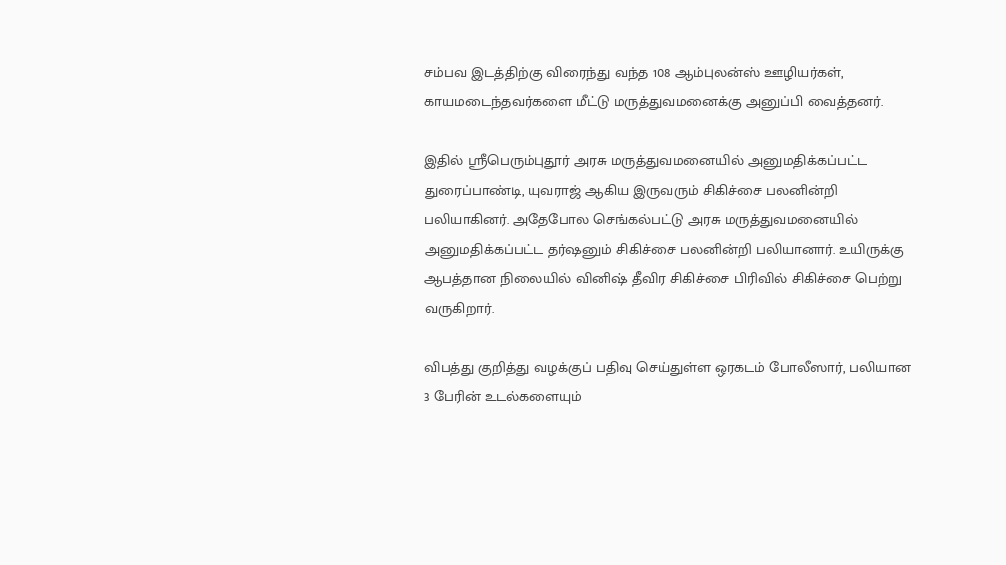சம்பவ இடத்திற்கு விரைந்து வந்த 108 ஆம்புலன்ஸ் ஊழியர்கள், காயமடைந்தவர்களை மீட்டு மருத்துவமனைக்கு அனுப்பி வைத்தனர்.

இதில் ஸ்ரீபெரும்புதூர் அரசு மருத்துவமனையில் அனுமதிக்கப்பட்ட துரைப்பாண்டி, யுவராஜ் ஆகிய இருவரும் சிகிச்சை பலனின்றி பலியாகினர். அதேபோல செங்கல்பட்டு அரசு மருத்துவமனையில் அனுமதிக்கப்பட்ட தர்ஷனும் சிகிச்சை பலனின்றி பலியானார். உயிருக்கு ஆபத்தான நிலையில் வினிஷ் தீவிர சிகிச்சை பிரிவில் சிகிச்சை பெற்று வருகிறார்.

விபத்து குறித்து வழக்குப் பதிவு செய்துள்ள ஒரகடம் போலீஸார், பலியான 3 பேரின் உடல்களையும்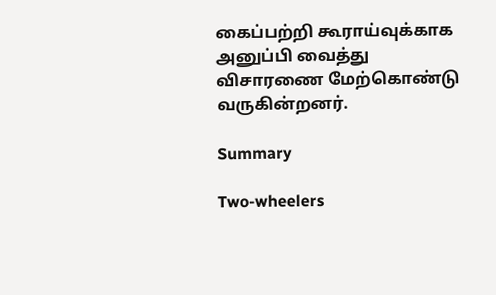கைப்பற்றி கூராய்வுக்காக அனுப்பி வைத்து விசாரணை மேற்கொண்டு வருகின்றனர்.

Summary

Two-wheelers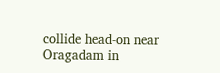collide head-on near Oragadam in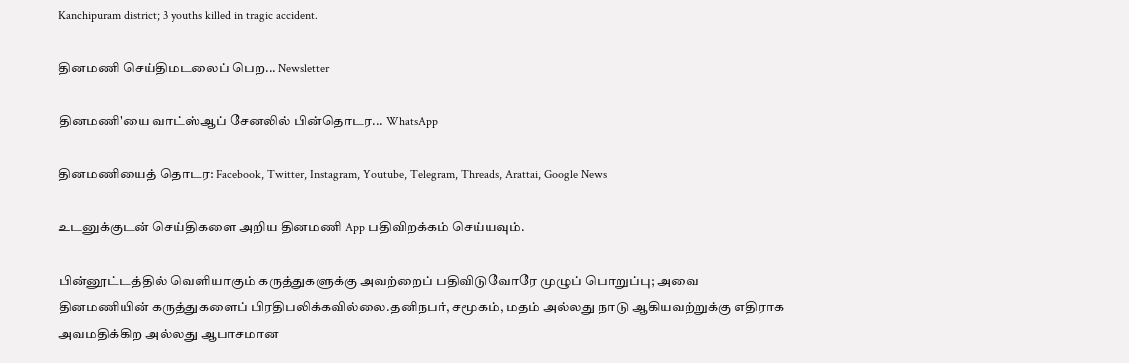Kanchipuram district; 3 youths killed in tragic accident.

தினமணி செய்திமடலைப் பெற... Newsletter

தினமணி'யை வாட்ஸ்ஆப் சேனலில் பின்தொடர... WhatsApp

தினமணியைத் தொடர: Facebook, Twitter, Instagram, Youtube, Telegram, Threads, Arattai, Google News

உடனுக்குடன் செய்திகளை அறிய தினமணி App பதிவிறக்கம் செய்யவும்.

பின்னூட்டத்தில் வெளியாகும் கருத்துகளுக்கு அவற்றைப் பதிவிடுவோரே முழுப் பொறுப்பு; அவை தினமணியின் கருத்துகளைப் பிரதிபலிக்கவில்லை.தனிநபர், சமூகம், மதம் அல்லது நாடு ஆகியவற்றுக்கு எதிராக அவமதிக்கிற அல்லது ஆபாசமான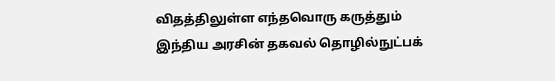விதத்திலுள்ள எந்தவொரு கருத்தும் இந்திய அரசின் தகவல் தொழில்நுட்பக்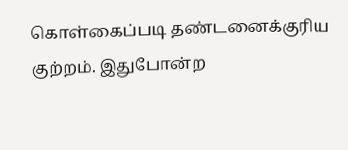கொள்கைப்படி தண்டனைக்குரிய குற்றம். இதுபோன்ற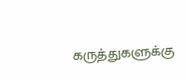கருத்துகளுக்கு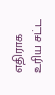எதிராக உரிய சட்ட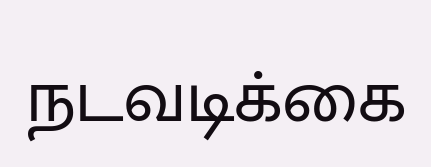நடவடிக்கை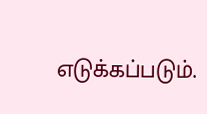எடுக்கப்படும்.